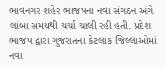ભાવનગર શહેર ભાજપના નવા સંગઠન અંગે લાંબા સમયથી ચર્ચા ચાલી રહી હતી. પ્રદેશ ભાજપ દ્વારા ગુજરાતના કેટલાક જિલ્લાઓમાં નવા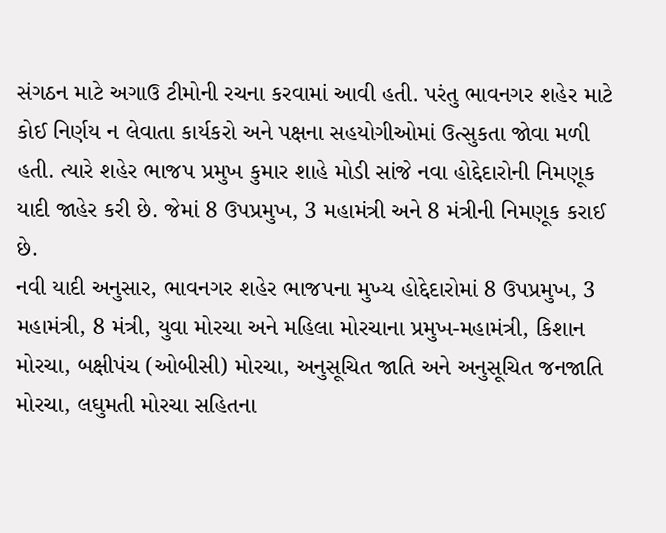સંગઠન માટે અગાઉ ટીમોની રચના કરવામાં આવી હતી. પરંતુ ભાવનગર શહેર માટે કોઈ નિર્ણય ન લેવાતા કાર્યકરો અને પક્ષના સહયોગીઓમાં ઉત્સુકતા જોવા મળી હતી. ત્યારે શહેર ભાજપ પ્રમુખ કુમાર શાહે મોડી સાંજે નવા હોદ્દેદારોની નિમણૂક યાદી જાહેર કરી છે. જેમાં 8 ઉપપ્રમુખ, 3 મહામંત્રી અને 8 મંત્રીની નિમણૂક કરાઈ છે.
નવી યાદી અનુસાર, ભાવનગર શહેર ભાજપના મુખ્ય હોદ્દેદારોમાં 8 ઉપપ્રમુખ, 3 મહામંત્રી, 8 મંત્રી, યુવા મોરચા અને મહિલા મોરચાના પ્રમુખ-મહામંત્રી, કિશાન મોરચા, બક્ષીપંચ (ઓબીસી) મોરચા, અનુસૂચિત જાતિ અને અનુસૂચિત જનજાતિ મોરચા, લઘુમતી મોરચા સહિતના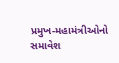પ્રમુખ-મહામંત્રીઓનો સમાવેશ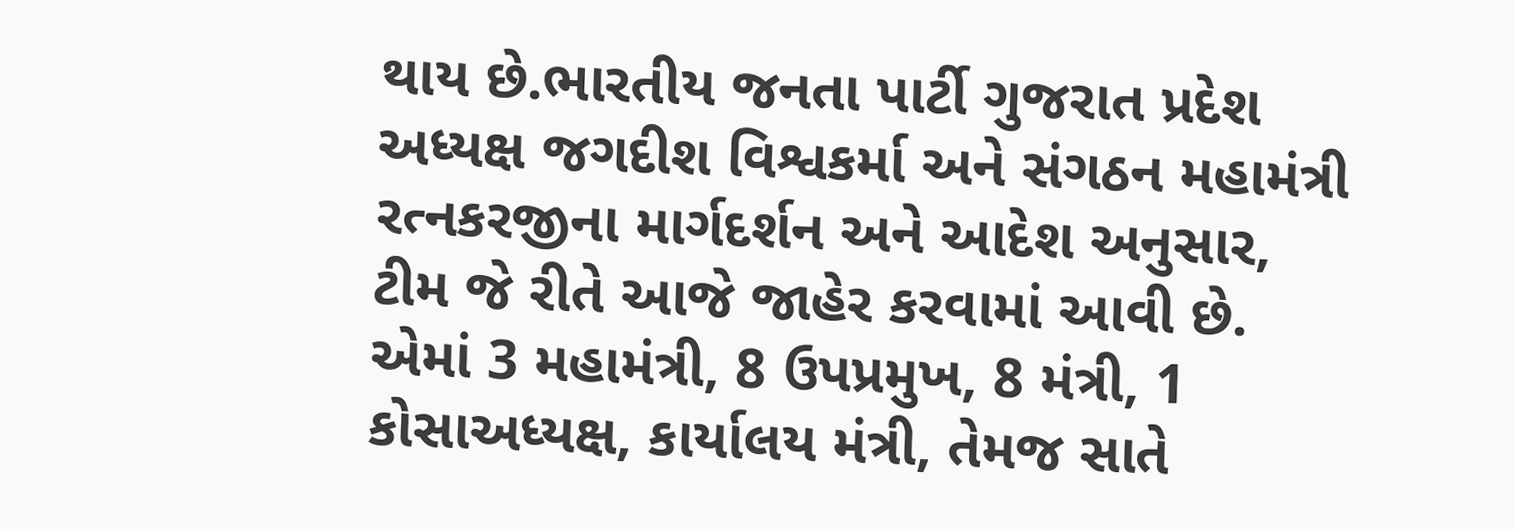થાય છે.ભારતીય જનતા પાર્ટી ગુજરાત પ્રદેશ અધ્યક્ષ જગદીશ વિશ્વકર્મા અને સંગઠન મહામંત્રી રત્નકરજીના માર્ગદર્શન અને આદેશ અનુસાર, ટીમ જે રીતે આજે જાહેર કરવામાં આવી છે. એમાં 3 મહામંત્રી, 8 ઉપપ્રમુખ, 8 મંત્રી, 1 કોસાઅધ્યક્ષ, કાર્યાલય મંત્રી, તેમજ સાતે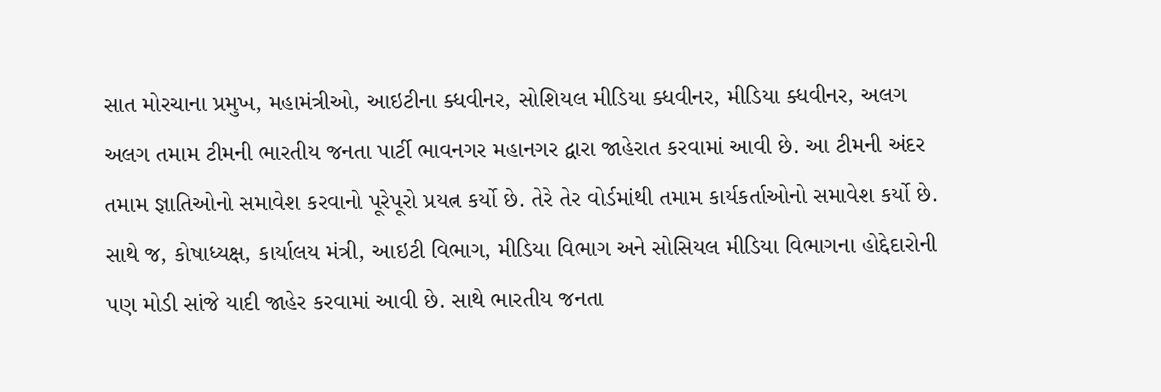સાત મોરચાના પ્રમુખ, મહામંત્રીઓ, આઇટીના ક્ધવીનર, સોશિયલ મીડિયા ક્ધવીનર, મીડિયા ક્ધવીનર, અલગ અલગ તમામ ટીમની ભારતીય જનતા પાર્ટી ભાવનગર મહાનગર દ્વારા જાહેરાત કરવામાં આવી છે. આ ટીમની અંદર તમામ જ્ઞાતિઓનો સમાવેશ કરવાનો પૂરેપૂરો પ્રયત્ન કર્યો છે. તેરે તેર વોર્ડમાંથી તમામ કાર્યકર્તાઓનો સમાવેશ કર્યો છે.
સાથે જ, કોષાધ્યક્ષ, કાર્યાલય મંત્રી, આઇટી વિભાગ, મીડિયા વિભાગ અને સોસિયલ મીડિયા વિભાગના હોદ્દેદારોની પણ મોડી સાંજે યાદી જાહેર કરવામાં આવી છે. સાથે ભારતીય જનતા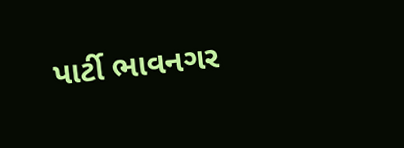પાર્ટી ભાવનગર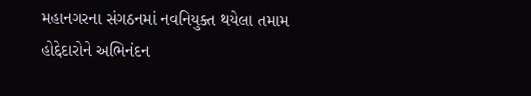મહાનગરના સંગઠનમાં નવનિયુક્ત થયેલા તમામ હોદ્દેદારોને અભિનંદન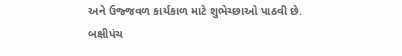અને ઉજ્જવળ કાર્યકાળ માટે શુભેચ્છાઓ પાઠવી છે.
બક્ષીપંચ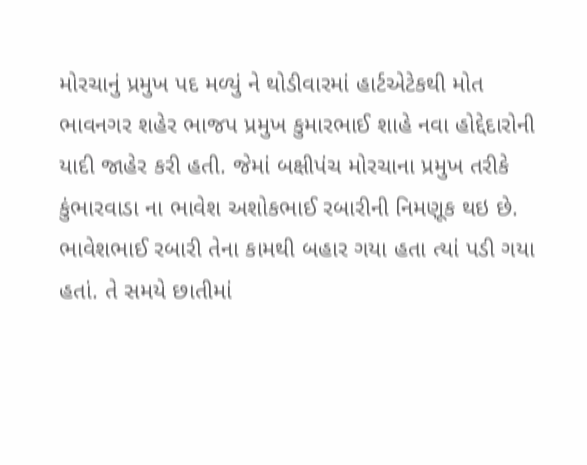મોરચાનું પ્રમુખ પદ મળ્યું ને થોડીવારમાં હાર્ટએટેકથી મોત
ભાવનગર શહેર ભાજપ પ્રમુખ કુમારભાઈ શાહે નવા હોદ્દેદારોની યાદી જાહેર કરી હતી. જેમાં બક્ષીપંચ મોરચાના પ્રમુખ તરીકે કુંભારવાડા ના ભાવેશ અશોકભાઈ રબારીની નિમણૂક થઇ છે. ભાવેશભાઈ રબારી તેના કામથી બહાર ગયા હતા ત્યાં પડી ગયા હતાં. તે સમયે છાતીમાં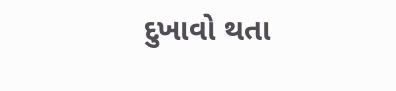દુખાવો થતા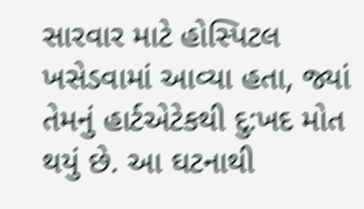સારવાર માટે હોસ્પિટલ ખસેડવામાં આવ્યા હતા, જ્યાં તેમનું હાર્ટએટેકથી દુ:ખદ મોત થયું છે. આ ઘટનાથી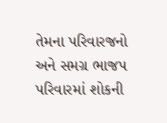તેમના પરિવારજનો અને સમગ્ર ભાજપ પરિવારમાં શોકની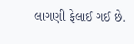લાગણી ફેલાઈ ગઈ છે.